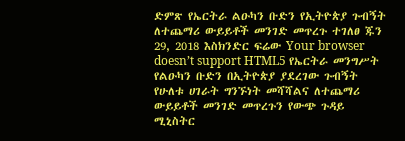ድምጽ የኤርትራ ልዑካን ቡድን የኢትዮጵያ ጉብኝት ለተጨማሪ ውይይቶች መንገድ መጥረጉ ተገለፀ ጁን 29, 2018 እስክንድር ፍሬው Your browser doesn’t support HTML5 የኤርትራ መንግሥት የልዑካን ቡድን በኢትዮጵያ ያደረገው ጉብኝት የሁለቱ ሀገራት ግንኙነት መሻሻልና ለተጨማሪ ውይይቶች መንገድ መጥረጉን የውጭ ጉዳይ ሚኒስትር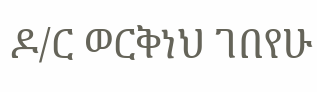ዶ/ር ወርቅነህ ገበየሁ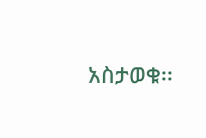አስታወቁ፡፡